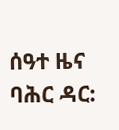ሰዓተ ዜና ባሕር ዳር: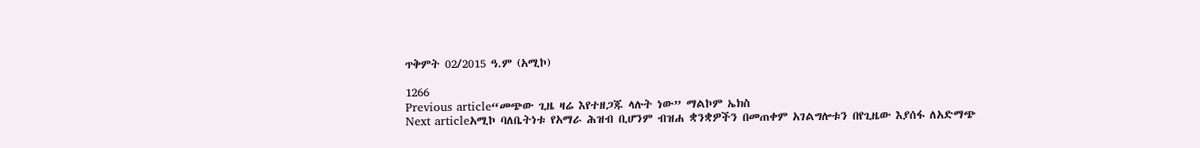ጥቅምት 02/2015 ዓ.ም (አሚኮ)

1266
Previous article“መጭው ጊዜ ዛሬ እየተዘጋጁ ላሉት ነው” ማልኮም ኤክስ
Next articleአሚኮ ባለቤትነቱ የአማራ ሕዝብ ቢሆንም ብዝሐ ቋንቋዎችን በመጠቀም አገልግሎቱን በየጊዜው እያሰፋ ለአድማጭ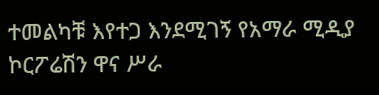ተመልካቹ እየተጋ እንደሚገኝ የአማራ ሚዲያ ኮርፖሬሽን ዋና ሥራ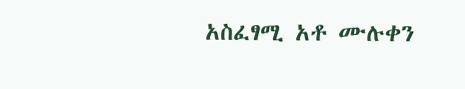አስፈፃሚ አቶ ሙሉቀን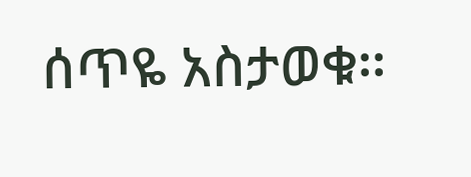ሰጥዬ አስታወቁ፡፡